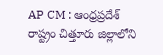AP CM : ఆంధ్రప్రదేశ్ రాష్ట్రం చిత్తూరు జిల్లాలోని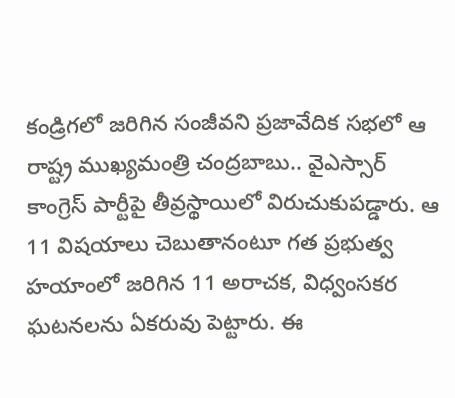కండ్రిగలో జరిగిన సంజీవని ప్రజావేదిక సభలో ఆ రాష్ట్ర ముఖ్యమంత్రి చంద్రబాబు.. వైఎస్సార్ కాంగ్రెస్ పార్టీపై తీవ్రస్థాయిలో విరుచుకుపడ్డారు. ఆ 11 విషయాలు చెబుతానంటూ గత ప్రభుత్వ హయాంలో జరిగిన 11 అరాచక, విధ్వంసకర ఘటనలను ఏకరువు పెట్టారు. ఈ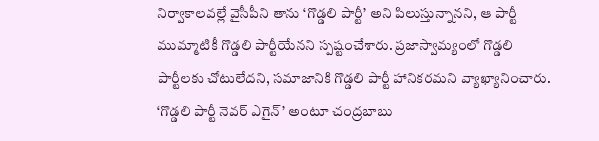నిర్వాకాలవల్లే వైసీపీని తాను ‘గొడ్డలి పార్టీ’ అని పిలుస్తున్నానని, ఆ పార్టీ ముమ్మాటికీ గొడ్డలి పార్టీయేనని స్పష్టంచేశారు. ప్రజాస్వామ్యంలో గొడ్డలి పార్టీలకు చోటులేదని, సమాజానికి గొడ్డలి పార్టీ హానికరమని వ్యాఖ్యానించారు. ‘గొడ్డలి పార్టీ నెవర్ ఎగైన్’ అంటూ చంద్రబాబు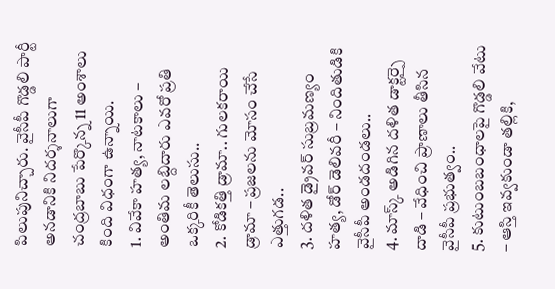పిలుపునిచ్చారు. వైసీపీ గొడ్డలి పార్టీ అనడానికి నిదర్శనాలుగా చంద్రబాబు పేర్కొన్న 11 అంశాలు కింది విధంగా ఉన్నాయి.
1. వివేకా హత్య, నాటకాలు – అంతిమ లబ్దిదారు ఎవరో ప్రతి ఒక్కరికీ తెలుసు..
2. కోడికత్తి డ్రామా.. గులకరాయి డ్రామా – ప్రజలను మోసం చేసే ఎత్తుగడ..
3. దళిత డ్రైవర్ సుబ్రమణ్యం హత్య, డోర్ డెలివరీ – నిందితుడికి వైసీపీ అండదండలు..
4. మాస్క్ అడిగిన దళిత డాక్టర్పై దాడి – వేధించి ప్రాణాలు తీసిన వైసీపీ ప్రభుత్వం..
5. కుటుంబబంధాలపై గొడ్డలి వేటు – ఆస్తి ఇవ్వకుండా తల్లికి,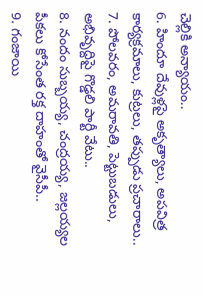చెల్లికి అన్యాయం..
6. హిందూ దేవుళ్లపై అకృత్యాలు, అపవిత్ర కార్యక్రమాలు, కుట్రలు, తప్పుడు ప్రచారాలు..
7. పోలవరం, అమరావతి, పెట్టుబడులు, అభివృద్దిపై గొడ్డలి పార్టీ వేటు..
8. నందం సుబ్బయ్య, చంద్రయ్య, జల్లయ్యల పీకలు కోసేంత రక్త దాహంతో వైసీపీ..
9. గంజాయి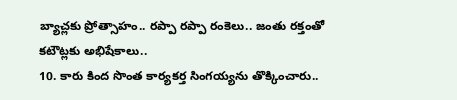బ్యాచ్లకు ప్రోత్సాహం.. రప్పా రప్పా రంకెలు.. జంతు రక్తంతో కటౌట్లకు అభిషేకాలు..
10. కారు కింద సొంత కార్యకర్త సింగయ్యను తొక్కించారు..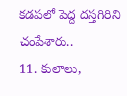కడపలో పెద్ద దస్తగిరిని చంపేశారు..
11. కులాలు,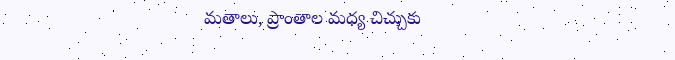మతాలు, ప్రాంతాల మధ్య చిచ్చుకు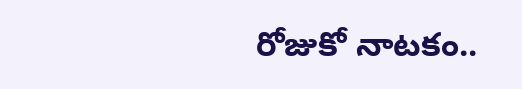రోజుకో నాటకం..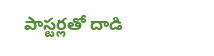పాస్టర్లతో దాడి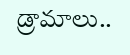డ్రామాలు..